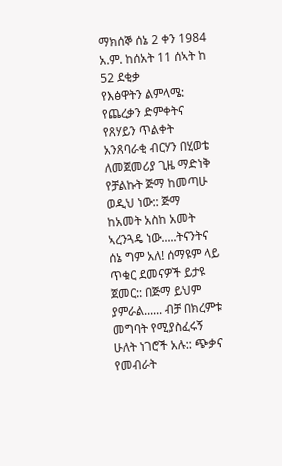ማክሰኞ ሰኔ 2 ቀን 1984 አ.ም. ከሰአት 11 ሰኣት ከ 52 ደቂቃ
የእፅዋትን ልምላሜ: የጨረቃን ድምቀትና የጸሃይን ጥልቀት አንጸባራቂ ብርሃን በሂወቴ ለመጀመሪያ ጊዜ ማድነቅ የቻልኩት ጅማ ከመጣሁ ወዲህ ነው:: ጅማ ከአመት አስከ አመት ኣረንጓዴ ነው.....ትናንትና ሰኔ ግም አለ! ሰማዩም ላይ ጥቁር ደመናዎች ይታዩ ጀመር:: በጅማ ይህም ያምራል...... ብቻ በክረምቱ መግባት የሚያስፈሩኝ ሁለት ነገሮች አሉ:: ጭቃና የመብራት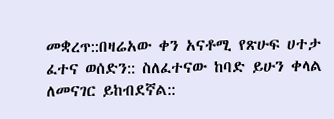መቋረጥ::በዛሬአው ቀን አናቶሚ የጽሁፍ ሀተታ ፈተና ወሰድን:: ስለፈተናው ከባድ ይሁን ቀላል ለመናገር ይከብደኛል::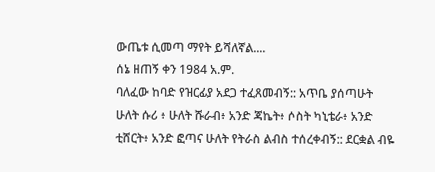ውጤቱ ሲመጣ ማየት ይሻለኛል....
ሰኔ ዘጠኝ ቀን 1984 አ.ም.
ባለፈው ከባድ የዝርፊያ አደጋ ተፈጸመብኝ:: አጥቤ ያሰጣሁት ሁለት ሱሪ ፥ ሁለት ሹራብ፥ አንድ ጃኬት፥ ሶስት ካኒቴራ፥ አንድ ቲሸርት፥ አንድ ፎጣና ሁለት የትራስ ልብስ ተሰረቀብኝ:: ደርቋል ብዬ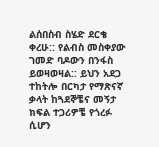ልሰበስብ ስሄድ ደርቄ ቀረሁ:: የልብስ መስቀያው ገመድ ባዶውን በንፋስ ይወዛወዛል:: ይህን አደጋ ተከትሎ በርካታ የማጽናኛ ቃላት ከጓደኞቼና መኝታ ክፍል ተጋሪዎቼ የጎረፉ ሲሆን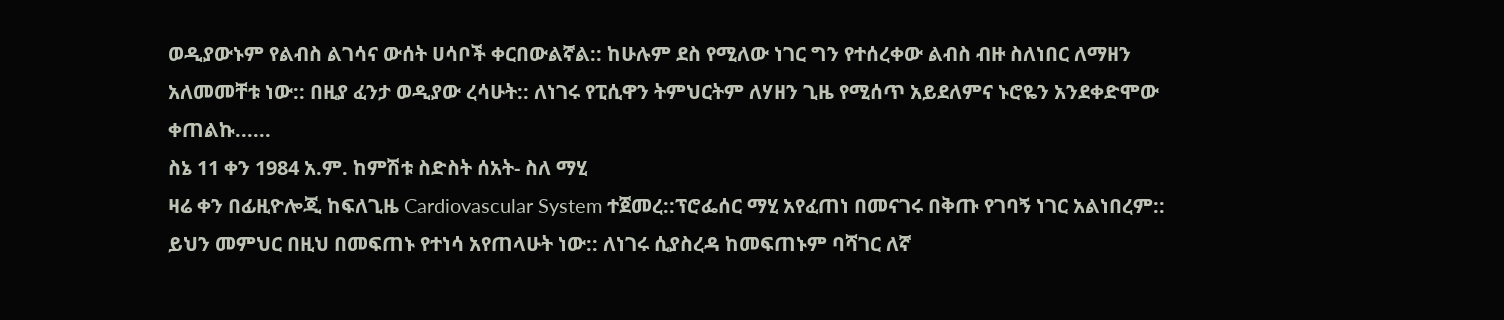ወዲያውኑም የልብስ ልገሳና ውሰት ሀሳቦች ቀርበውልኛል:: ከሁሉም ደስ የሚለው ነገር ግን የተሰረቀው ልብስ ብዙ ስለነበር ለማዘን አለመመቸቱ ነው:: በዚያ ፈንታ ወዲያው ረሳሁት:: ለነገሩ የፒሲዋን ትምህርትም ለሃዘን ጊዜ የሚሰጥ አይደለምና ኑሮዬን አንደቀድሞው ቀጠልኩ......
ስኔ 11 ቀን 1984 አ.ም. ከምሽቱ ስድስት ሰአት- ስለ ማሂ
ዛሬ ቀን በፊዚዮሎጂ ከፍለጊዜ Cardiovascular System ተጀመረ::ፕሮፌሰር ማሂ አየፈጠነ በመናገሩ በቅጡ የገባኝ ነገር አልነበረም:: ይህን መምህር በዚህ በመፍጠኑ የተነሳ አየጠላሁት ነው:: ለነገሩ ሲያስረዳ ከመፍጠኑም ባሻገር ለኛ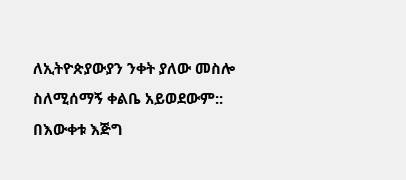ለኢትዮጵያውያን ንቀት ያለው መስሎ ስለሚሰማኝ ቀልቤ አይወደውም:: በእውቀቱ እጅግ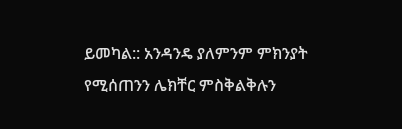ይመካል:: አንዳንዴ ያለምንም ምክንያት የሚሰጠንን ሌክቸር ምስቅልቅሉን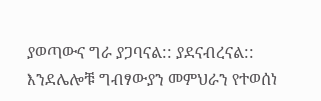ያወጣውና ግራ ያጋባናል:: ያደናብረናል:: እንደሌሎቹ ግብፃውያን መምህራን የተወሰነ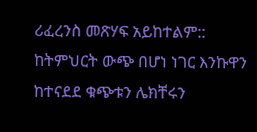ሪፈረንስ መጽሃፍ አይከተልም:: ከትምህርት ውጭ በሆነ ነገር እንኩዋን ከተናደደ ቁጭቱን ሌክቸሩን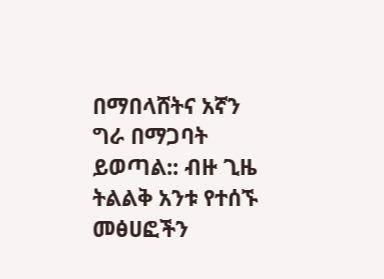በማበላሸትና አኛን ግራ በማጋባት ይወጣል:: ብዙ ጊዜ ትልልቅ አንቱ የተሰኙ መፅሀፎችን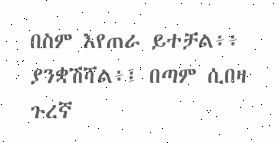በስም እየጠራ ይተቻል፥፥ ያንቋሽሻል፥፤ በጣም ሲበዛ ጉረኛ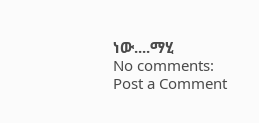ነው....ማሂ
No comments:
Post a Comment